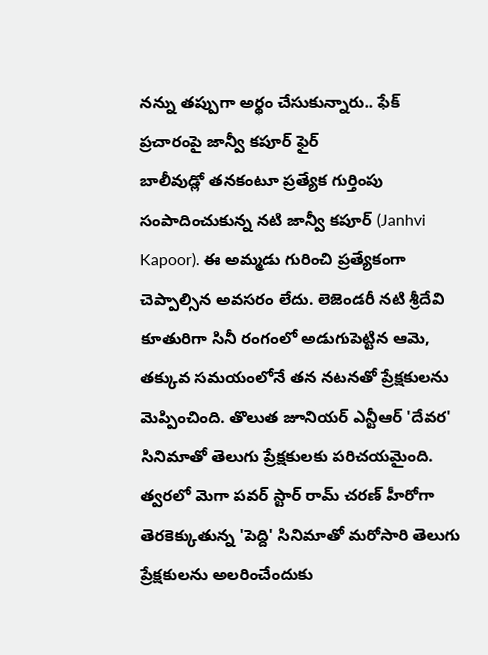నన్ను తప్పుగా అర్థం చేసుకున్నారు.. ఫేక్ ప్రచారంపై జాన్వీ కపూర్ ఫైర్
బాలీవుడ్లో తనకంటూ ప్రత్యేక గుర్తింపు సంపాదించుకున్న నటి జాన్వీ కపూర్ (Janhvi Kapoor). ఈ అమ్మడు గురించి ప్రత్యేకంగా చెప్పాల్సిన అవసరం లేదు. లెజెండరీ నటి శ్రీదేవి కూతురిగా సినీ రంగంలో అడుగుపెట్టిన ఆమె, తక్కువ సమయంలోనే తన నటనతో ప్రేక్షకులను మెప్పించింది. తొలుత జూనియర్ ఎన్టీఆర్ 'దేవర' సినిమాతో తెలుగు ప్రేక్షకులకు పరిచయమైంది. త్వరలో మెగా పవర్ స్టార్ రామ్ చరణ్ హీరోగా తెరకెక్కుతున్న 'పెద్ది' సినిమాతో మరోసారి తెలుగు ప్రేక్షకులను అలరించేందుకు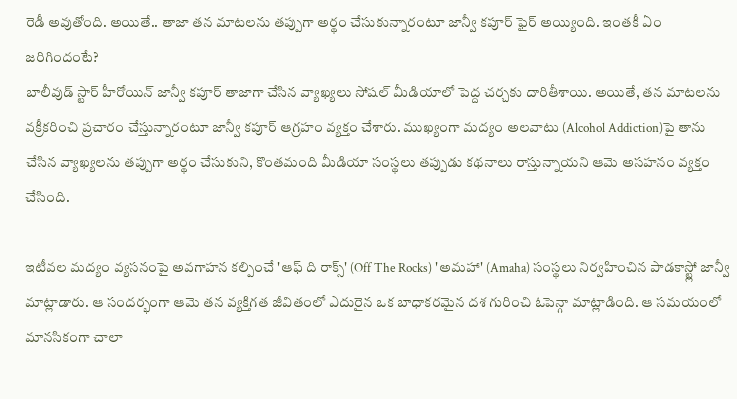రెడీ అవుతోంది. అయితే.. తాజా తన మాటలను తప్పుగా అర్థం చేసుకున్నారంటూ జాన్వీ కపూర్ ఫైర్ అయ్యింది. ఇంతకీ ఏం జరిగిందంటే?
బాలీవుడ్ స్టార్ హీరోయిన్ జాన్వీ కపూర్ తాజాగా చేసిన వ్యాఖ్యలు సోషల్ మీడియాలో పెద్ద చర్చకు దారితీశాయి. అయితే, తన మాటలను వక్రీకరించి ప్రచారం చేస్తున్నారంటూ జాన్వీ కపూర్ ఆగ్రహం వ్యక్తం చేశారు. ముఖ్యంగా మద్యం అలవాటు (Alcohol Addiction)పై తాను చేసిన వ్యాఖ్యలను తప్పుగా అర్థం చేసుకుని, కొంతమంది మీడియా సంస్థలు తప్పుడు కథనాలు రాస్తున్నాయని ఆమె అసహనం వ్యక్తం చేసింది.

ఇటీవల మద్యం వ్యసనంపై అవగాహన కల్పించే 'ఆఫ్ ది రాక్స్' (Off The Rocks) 'అమహా' (Amaha) సంస్థలు నిర్వహించిన పాడకాస్ట్లో జాన్వీ మాట్లాడారు. ఆ సందర్భంగా ఆమె తన వ్యక్తిగత జీవితంలో ఎదురైన ఒక బాధాకరమైన దశ గురించి ఓపెన్గా మాట్లాడింది. ఆ సమయంలో మానసికంగా చాలా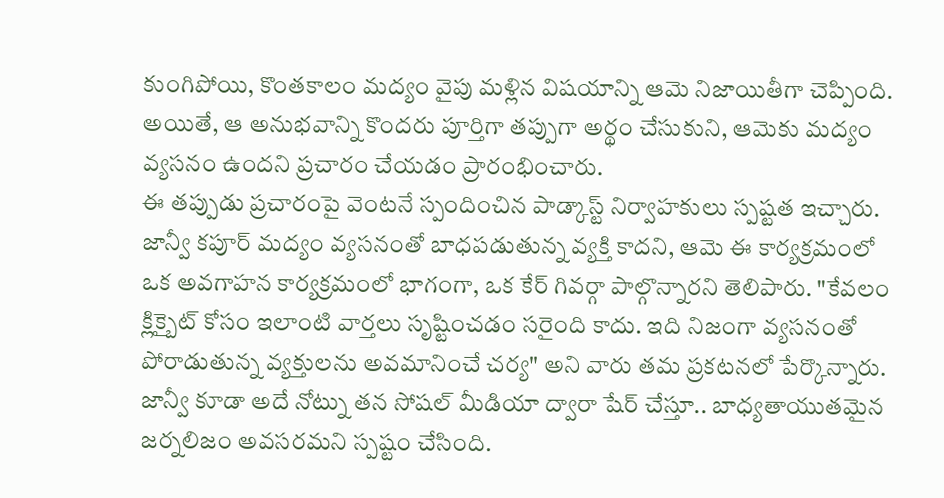కుంగిపోయి, కొంతకాలం మద్యం వైపు మళ్లిన విషయాన్ని ఆమె నిజాయితీగా చెప్పింది. అయితే, ఆ అనుభవాన్ని కొందరు పూర్తిగా తప్పుగా అర్థం చేసుకుని, ఆమెకు మద్యం వ్యసనం ఉందని ప్రచారం చేయడం ప్రారంభించారు.
ఈ తప్పుడు ప్రచారంపై వెంటనే స్పందించిన పాడ్కాస్ట్ నిర్వాహకులు స్పష్టత ఇచ్చారు. జాన్వీ కపూర్ మద్యం వ్యసనంతో బాధపడుతున్న వ్యక్తి కాదని, ఆమె ఈ కార్యక్రమంలో ఒక అవగాహన కార్యక్రమంలో భాగంగా, ఒక కేర్ గివర్గా పాల్గొన్నారని తెలిపారు. "కేవలం క్లిక్బైట్ కోసం ఇలాంటి వార్తలు సృష్టించడం సరైంది కాదు. ఇది నిజంగా వ్యసనంతో పోరాడుతున్న వ్యక్తులను అవమానించే చర్య" అని వారు తమ ప్రకటనలో పేర్కొన్నారు.
జాన్వీ కూడా అదే నోట్ను తన సోషల్ మీడియా ద్వారా షేర్ చేస్తూ.. బాధ్యతాయుతమైన జర్నలిజం అవసరమని స్పష్టం చేసింది.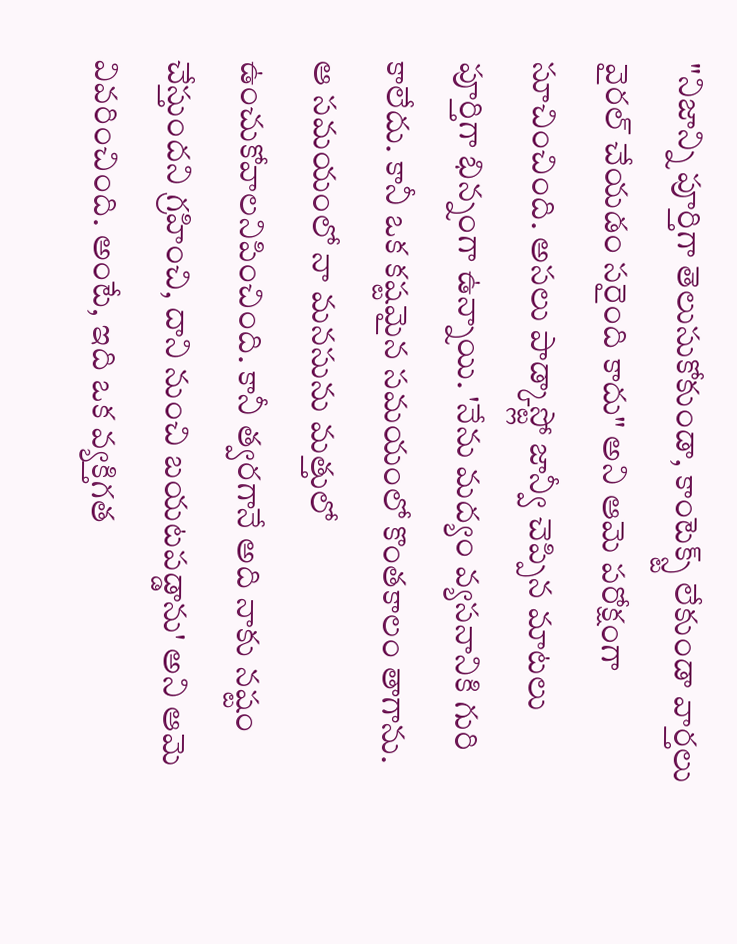"నిజాన్ని పూర్తిగా తెలుసుకోకుండా, కాంటెక్స్ట్ లేకుండా వార్తలు వైరల్ చేయడం సరైంది కాదు" అని ఆమె పరోక్షంగా సూచించింది. అసలు పాడ్కాస్ట్లో జాన్వీ చెప్పిన మాటలు పూర్తిగా భిన్నంగా ఉన్నాయి. 'నేను మద్యం వ్యసనానికి గురి కాలేదు. కానీ ఒక కష్టమైన సమయంలో కొంతకాలం తాగాను. ఆ సమయంలో నా మనసును మత్తులో ఉంచుకోవాలనిపించింది. కానీ త్వరగానే అది నాకు నష్టం చేస్తుందని గ్రహించి, దాని నుంచి బయటపడ్డాను' అని ఆమె వివరించింది. అంటే, ఇది ఒక వ్యక్తిగత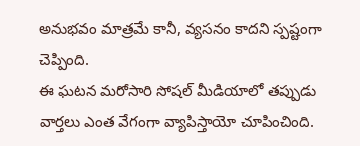అనుభవం మాత్రమే కానీ, వ్యసనం కాదని స్పష్టంగా చెప్పింది.
ఈ ఘటన మరోసారి సోషల్ మీడియాలో తప్పుడు వార్తలు ఎంత వేగంగా వ్యాపిస్తాయో చూపించింది.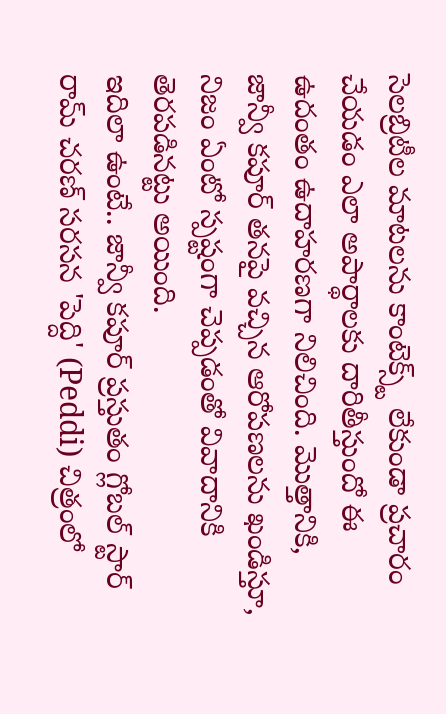సెలబ్రిటీల మాటలను కాంటెక్స్ట్ లేకుండా ప్రచారం చేయడం ఎలా అపార్థాలకు దారితీస్తుందో ఈ ఉదంతం ఉదాహరణగా నిలిచింది. మొత్తానికి, జాన్వీ కపూర్ తనపై వచ్చిన ఆరోపణలను ఖండిస్తూ, నిజం ఏంటో స్పష్టంగా చెప్పడంతో వివాదానికి తెరపడినట్టు అయింది.
ఇదిలా ఉంటే.. జాన్వీ కపూర్ ప్రస్తుతం గ్లోబల్ స్టార్ రామ్ చరణ్ సరసన 'పెద్ది' (Peddi) చిత్రంలో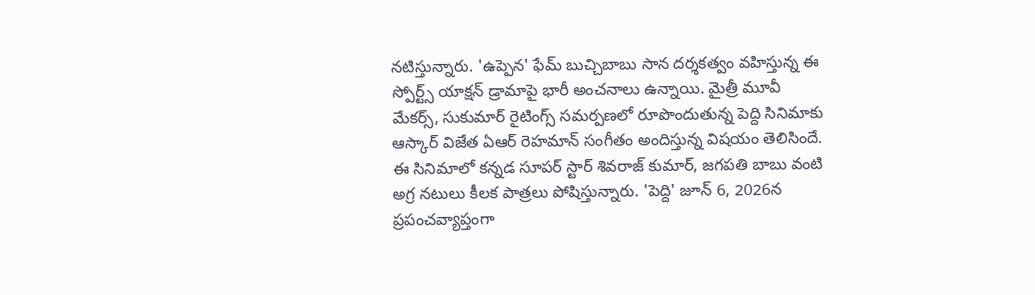నటిస్తున్నారు. 'ఉప్పెన' ఫేమ్ బుచ్చిబాబు సాన దర్శకత్వం వహిస్తున్న ఈ స్పోర్ట్స్ యాక్షన్ డ్రామాపై భారీ అంచనాలు ఉన్నాయి. మైత్రీ మూవీ మేకర్స్, సుకుమార్ రైటింగ్స్ సమర్పణలో రూపొందుతున్న పెద్ది సినిమాకు ఆస్కార్ విజేత ఏఆర్ రెహమాన్ సంగీతం అందిస్తున్న విషయం తెలిసిందే.
ఈ సినిమాలో కన్నడ సూపర్ స్టార్ శివరాజ్ కుమార్, జగపతి బాబు వంటి అగ్ర నటులు కీలక పాత్రలు పోషిస్తున్నారు. 'పెద్ది' జూన్ 6, 2026న ప్రపంచవ్యాప్తంగా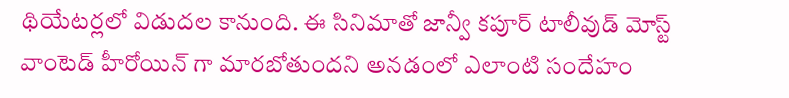థియేటర్లలో విడుదల కానుంది. ఈ సినిమాతో జాన్వీ కపూర్ టాలీవుడ్ మోస్ట్ వాంటెడ్ హీరోయిన్ గా మారబోతుందని అనడంలో ఎలాంటి సందేహం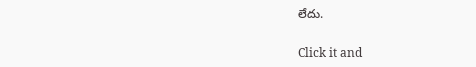లేదు.


Click it and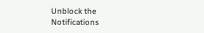Unblock the Notifications